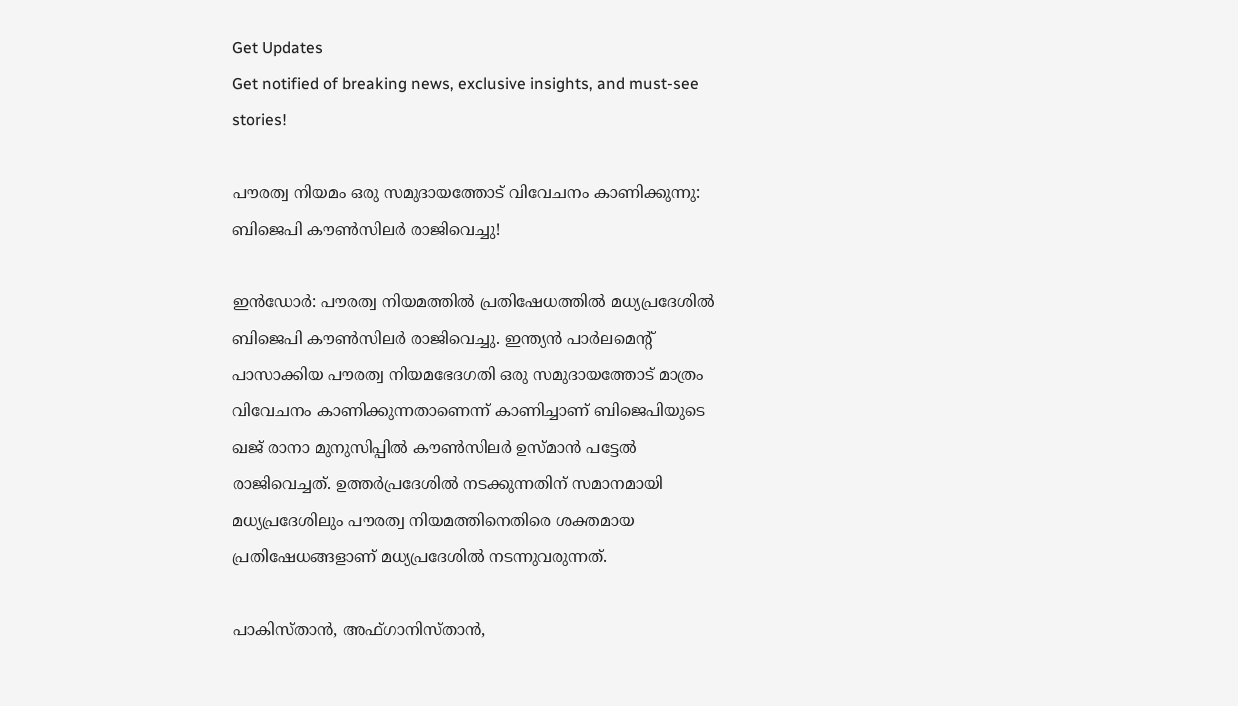Get Updates
Get notified of breaking news, exclusive insights, and must-see stories!

പൗരത്വ നിയമം ഒരു സമുദായത്തോട് വിവേചനം കാണിക്കുന്നു: ബിജെപി കൗണ്‍സിലര്‍ രാജിവെച്ചു!

ഇന്‍ഡോര്‍: പൗരത്വ നിയമത്തില്‍ പ്രതിഷേധത്തില്‍ മധ്യപ്രദേശില്‍ ബിജെപി കൗണ്‍സിലര്‍ രാജിവെച്ചു. ഇന്ത്യന്‍ പാര്‍ലമെന്റ് പാസാക്കിയ പൗരത്വ നിയമഭേദഗതി ഒരു സമുദായത്തോട് മാത്രം വിവേചനം കാണിക്കുന്നതാണെന്ന് കാണിച്ചാണ് ബിജെപിയുടെ ഖജ് രാനാ മുനുസിപ്പില്‍ കൗണ്‍സിലര്‍ ഉസ്മാന്‍ പട്ടേല്‍ രാജിവെച്ചത്. ഉത്തര്‍പ്രദേശില്‍ നടക്കുന്നതിന് സമാനമായി മധ്യപ്രദേശിലും പൗരത്വ നിയമത്തിനെതിരെ ശക്തമായ പ്രതിഷേധങ്ങളാണ് മധ്യപ്രദേശില്‍ നടന്നുവരുന്നത്.

പാകിസ്താന്‍, അഫ്ഗാനിസ്താന്‍,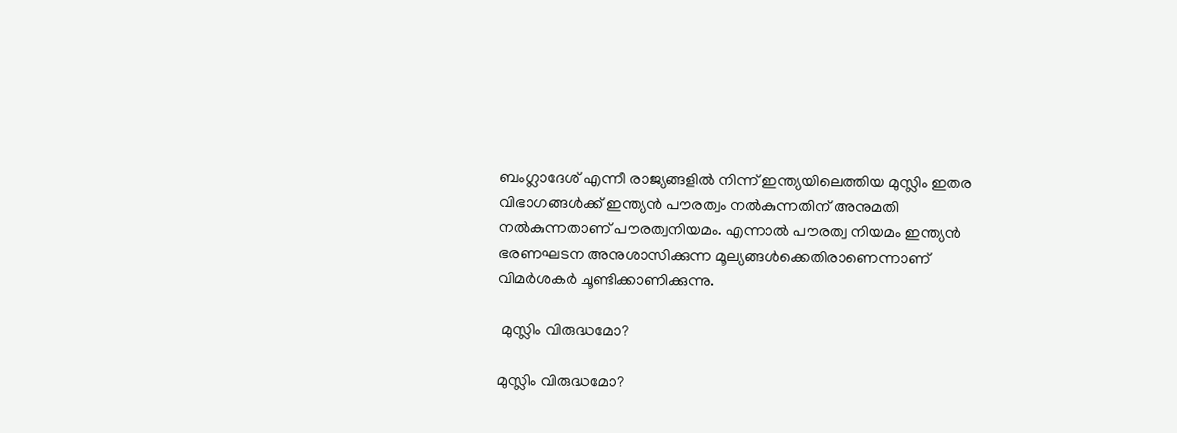ബംഗ്ലാദേശ് എന്നീ രാജ്യങ്ങളില്‍ നിന്ന് ഇന്ത്യയിലെത്തിയ മുസ്ലിം ഇതര വിഭാഗങ്ങള്‍ക്ക് ഇന്ത്യന്‍ പൗരത്വം നല്‍കുന്നതിന് അനുമതി നല്‍കുന്നതാണ് പൗരത്വനിയമം. എന്നാല്‍ പൗരത്വ നിയമം ഇന്ത്യന്‍ ഭരണഘടന അനുശാസിക്കുന്ന മൂല്യങ്ങള്‍ക്കെതിരാണെന്നാണ് വിമര്‍ശകര്‍ ചൂണ്ടിക്കാണിക്കുന്നു.

 മുസ്ലിം വിരുദ്ധമോ?

മുസ്ലിം വിരുദ്ധമോ?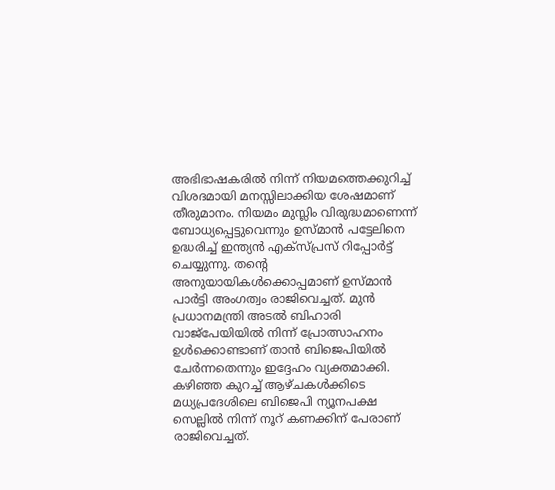അഭിഭാഷകരില്‍ നിന്ന് നിയമത്തെക്കുറിച്ച് വിശദമായി മനസ്സിലാക്കിയ ശേഷമാണ് തീരുമാനം. നിയമം മുസ്ലിം വിരുദ്ധമാണെന്ന് ബോധ്യപ്പെട്ടുവെന്നും ഉസ്മാന്‍ പട്ടേലിനെ ഉദ്ധരിച്ച് ഇന്ത്യന്‍ എക്സ്പ്രസ് റിപ്പോര്‍ട്ട് ചെയ്യുന്നു. തന്റെ അനുയായികള്‍ക്കൊപ്പമാണ് ഉസ്മാന്‍ പാര്‍ട്ടി അംഗത്വം രാജിവെച്ചത്. മുന്‍ പ്രധാനമന്ത്രി അടല്‍ ബിഹാരി വാജ്പേയിയില്‍ നിന്ന് പ്രോത്സാഹനം ഉള്‍ക്കൊണ്ടാണ് താന്‍ ബിജെപിയില്‍ ചേര്‍ന്നതെന്നും ഇദ്ദേഹം വ്യക്തമാക്കി. കഴിഞ്ഞ കുറച്ച് ആഴ്ചകള്‍ക്കിടെ മധ്യപ്രദേശിലെ ബിജെപി ന്യൂനപക്ഷ സെല്ലില്‍ നിന്ന് നൂറ് കണക്കിന് പേരാണ് രാജിവെച്ചത്.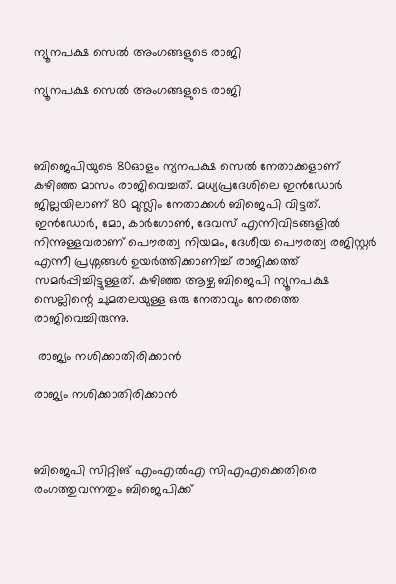ന്യൂനപക്ഷ സെല്‍ അംഗങ്ങളുടെ രാജി

ന്യൂനപക്ഷ സെല്‍ അംഗങ്ങളുടെ രാജി



ബിജെപിയുടെ 80ഓളം ന്യനപക്ഷ സെൽ നേതാക്കളാണ് കഴിഞ്ഞ മാസം രാജിവെച്ചത്. മധ്യപ്രദേശിലെ ഇൻഡോർ ജില്ലയിലാണ് 80 മുസ്ലിം നേതാക്കൾ ബിജെപി വിട്ടത്. ഇൻഡോർ, മോ, കാർഗോൺ, ദേവസ് എന്നിവിടങ്ങളിൽ നിന്നുള്ളവരാണ് പൌരത്വ നിയമം, ദേശീയ പൌരത്വ രജിസ്റ്റർ എന്നീ പ്രശ്നങ്ങൾ ഉയർത്തിക്കാണിച്ച് രാജിക്കത്ത് സമർപ്പിച്ചിട്ടുള്ളത്. കഴിഞ്ഞ ആഴ്ച ബിജെപി ന്യൂനപക്ഷ സെല്ലിന്റെ ചുമതലയുള്ള ഒരു നേതാവും നേരത്തെ രാജിവെച്ചിരുന്നു.

 രാജ്യം നശിക്കാതിരിക്കാന്‍

രാജ്യം നശിക്കാതിരിക്കാന്‍



ബിജെപി സിറ്റിങ് എംഎല്‍എ സിഎഎക്കെതിരെ രംഗത്തുവന്നതും ബിജെപിക്ക്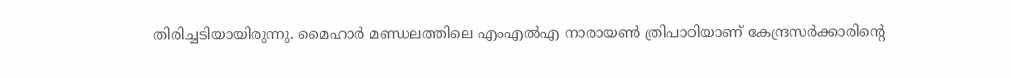തിരിച്ചടിയായിരുന്നു. മൈഹാര്‍ മണ്ഡലത്തിലെ എംഎല്‍എ നാരായണ്‍ ത്രിപാഠിയാണ് കേന്ദ്രസര്‍ക്കാരിന്റെ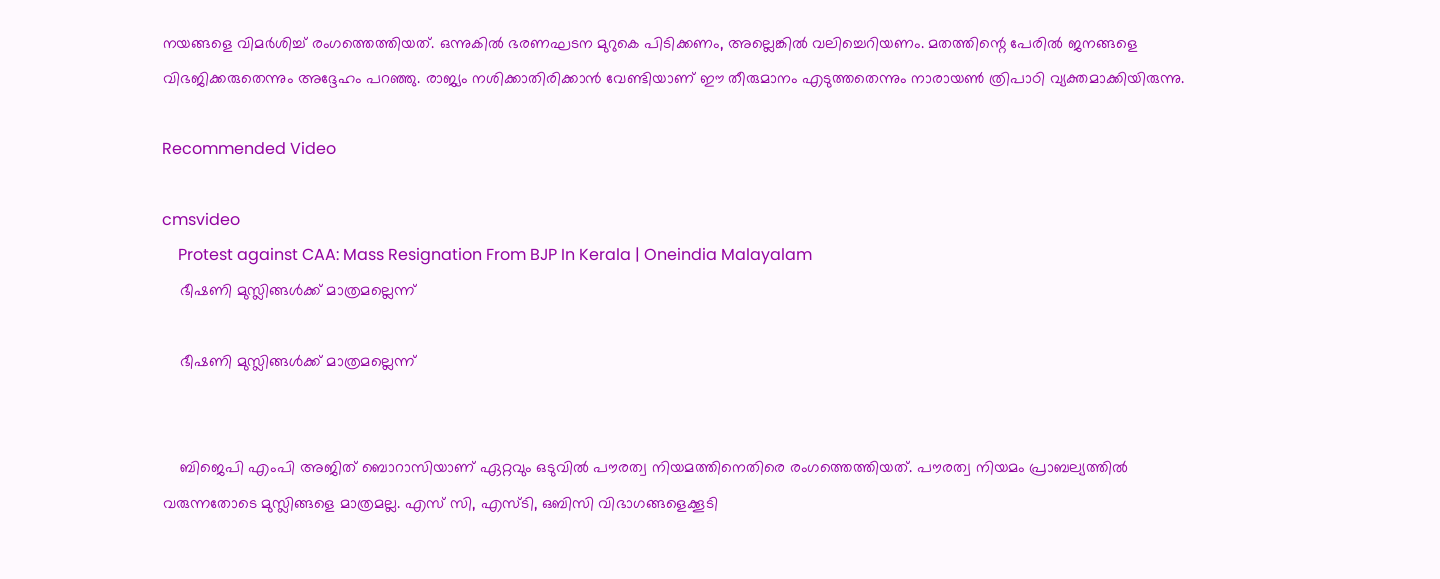നയങ്ങളെ വിമര്‍ശിച്ച് രംഗത്തെത്തിയത്. ഒന്നുകില്‍ ഭരണഘടന മുറുകെ പിടിക്കണം, അല്ലെങ്കില്‍ വലിച്ചെറിയണം. മതത്തിന്റെ പേരില്‍ ജനങ്ങളെ വിഭജിക്കരുതെന്നും അദ്ദേഹം പറഞ്ഞു. രാജ്യം നശിക്കാതിരിക്കാന്‍ വേണ്ടിയാണ് ഈ തീരുമാനം എടുത്തതെന്നും നാരായണ്‍ ത്രിപാഠി വ്യക്തമാക്കിയിരുന്നു.

Recommended Video

cmsvideo
    Protest against CAA: Mass Resignation From BJP In Kerala | Oneindia Malayalam
    ഭീഷണി മുസ്ലിങ്ങള്‍ക്ക് മാത്രമല്ലെന്ന്

    ഭീഷണി മുസ്ലിങ്ങള്‍ക്ക് മാത്രമല്ലെന്ന്


    ബിജെപി എംപി അജിത് ബൊറാസിയാണ് ഏറ്റവും ഒടുവില്‍ പൗരത്വ നിയമത്തിനെതിരെ രംഗത്തെത്തിയത്. പൗരത്വ നിയമം പ്രാബല്യത്തില്‍ വരുന്നതോടെ മുസ്ലിങ്ങളെ മാത്രമല്ല. എസ് സി, എസ്ടി, ഒബിസി വിഭാഗങ്ങളെക്കൂടി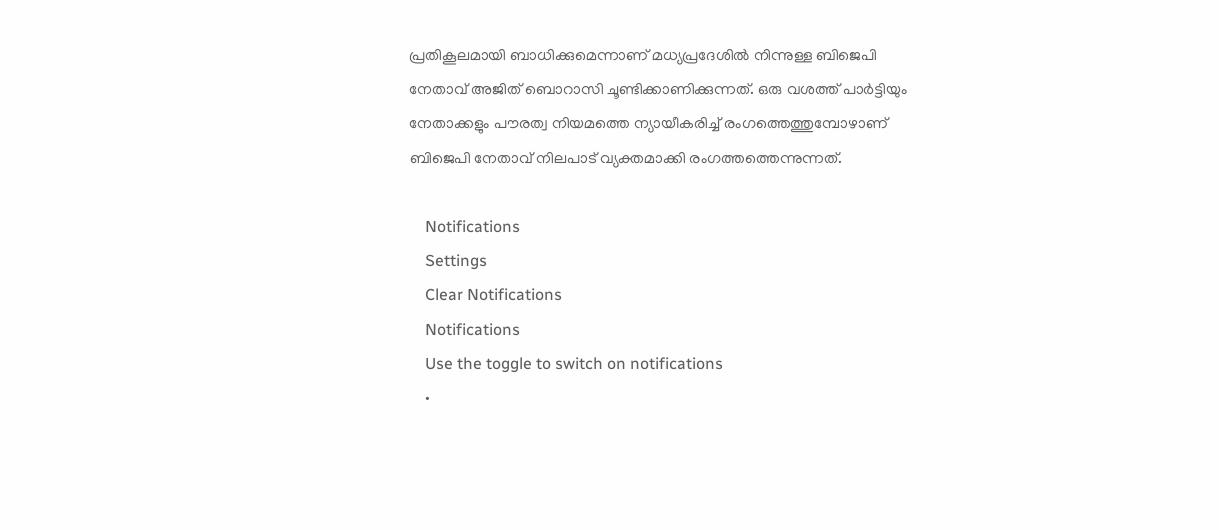പ്രതികൂലമായി ബാധിക്കുമെന്നാണ് മധ്യപ്രദേശില്‍ നിന്നുള്ള ബിജെപി നേതാവ് അജിത് ബൊറാസി ചൂണ്ടിക്കാണിക്കുന്നത്. ഒരു വശത്ത് പാര്‍ട്ടിയും നേതാക്കളും പൗരത്വ നിയമത്തെ ന്യായീകരിച്ച് രംഗത്തെത്തുമ്പോഴാണ് ബിജെപി നേതാവ് നിലപാട് വ്യക്തമാക്കി രംഗത്തത്തെന്നുന്നത്.

    Notifications
    Settings
    Clear Notifications
    Notifications
    Use the toggle to switch on notifications
    •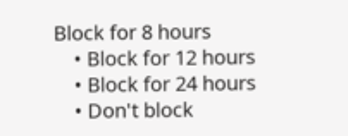Block for 8 hours
    • Block for 12 hours
    • Block for 24 hours
    • Don't block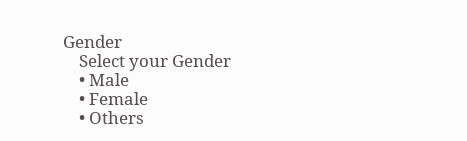Gender
    Select your Gender
    • Male
    • Female
    • Others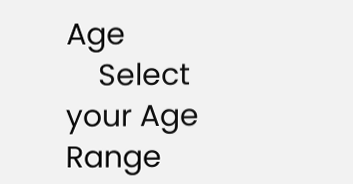Age
    Select your Age Range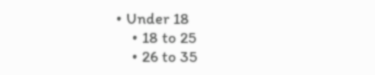• Under 18
    • 18 to 25
    • 26 to 35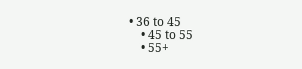• 36 to 45
    • 45 to 55
    • 55+